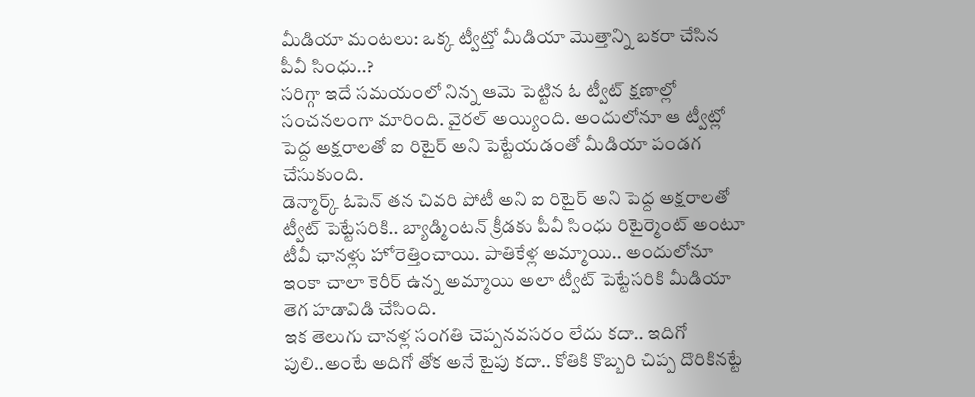మీడియా మంటలు: ఒక్క ట్వీట్తో మీడియా మొత్తాన్ని బకరా చేసిన పీవీ సింధు..?
సరిగ్గా ఇదే సమయంలో నిన్న ఆమె పెట్టిన ఓ ట్వీట్ క్షణాల్లో సంచనలంగా మారింది. వైరల్ అయ్యింది. అందులోనూ ఆ ట్వీట్లో పెద్ద అక్షరాలతో ఐ రిటైర్ అని పెట్టేయడంతో మీడియా పండగ చేసుకుంది.
డెన్మార్క్ ఓపెన్ తన చివరి పోటీ అని ఐ రిటైర్ అని పెద్ద అక్షరాలతో ట్వీట్ పెట్టేసరికి.. బ్యాడ్మింటన్ క్రీడకు పీవీ సింధు రిటైర్మెంట్ అంటూ టీవీ ఛానళ్లు హోరెత్తించాయి. పాతికేళ్ల అమ్మాయి.. అందులోనూ ఇంకా చాలా కెరీర్ ఉన్న అమ్మాయి అలా ట్వీట్ పెట్టేసరికి మీడియా తెగ హడావిడి చేసింది.
ఇక తెలుగు చానళ్ల సంగతి చెప్పనవసరం లేదు కదా.. ఇదిగో పులి..అంటే అదిగో తోక అనే టైపు కదా.. కోతికి కొబ్బరి చిప్ప దొరికినట్టే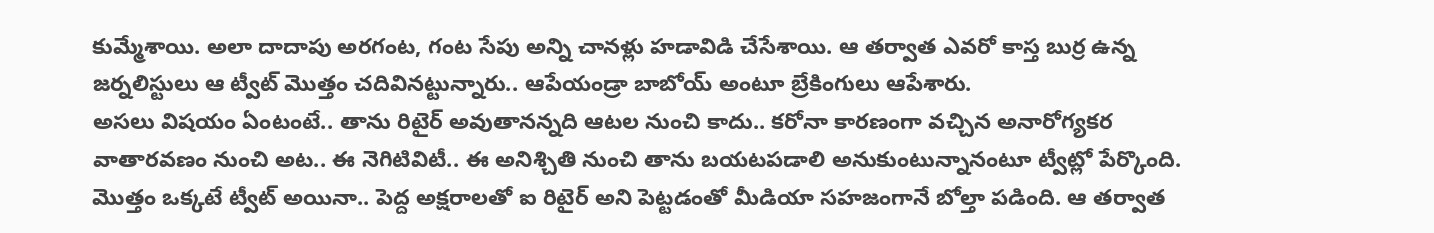కుమ్మేశాయి. అలా దాదాపు అరగంట, గంట సేపు అన్ని చానళ్లు హడావిడి చేసేశాయి. ఆ తర్వాత ఎవరో కాస్త బుర్ర ఉన్న జర్నలిస్టులు ఆ ట్వీట్ మొత్తం చదివినట్టున్నారు.. ఆపేయండ్రా బాబోయ్ అంటూ బ్రేకింగులు ఆపేశారు.
అసలు విషయం ఏంటంటే.. తాను రిటైర్ అవుతానన్నది ఆటల నుంచి కాదు.. కరోనా కారణంగా వచ్చిన అనారోగ్యకర వాతారవణం నుంచి అట.. ఈ నెగిటివిటీ.. ఈ అనిశ్చితి నుంచి తాను బయటపడాలి అనుకుంటున్నానంటూ ట్వీట్లో పేర్కొంది. మొత్తం ఒక్కటే ట్వీట్ అయినా.. పెద్ద అక్షరాలతో ఐ రిటైర్ అని పెట్టడంతో మీడియా సహజంగానే బోల్తా పడింది. ఆ తర్వాత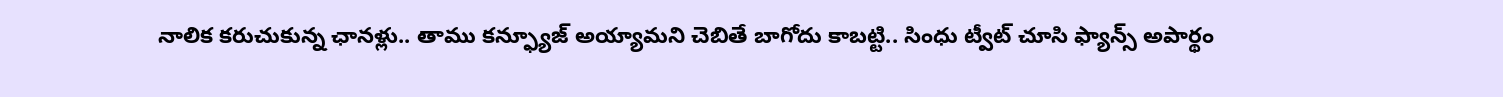నాలిక కరుచుకున్న ఛానళ్లు.. తాము కన్ఫ్యూజ్ అయ్యామని చెబితే బాగోదు కాబట్టి.. సింధు ట్వీట్ చూసి ఫ్యాన్స్ అపార్థం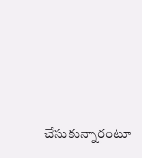చేసుకున్నారంటూ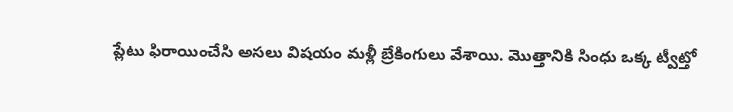ప్లేటు ఫిరాయించేసి అసలు విషయం మళ్లీ బ్రేకింగులు వేశాయి. మొత్తానికి సింధు ఒక్క ట్వీట్తో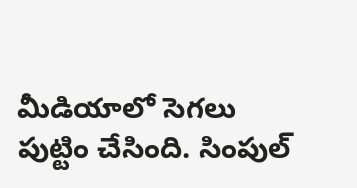మీడియాలో సెగలు పుట్టిం చేసింది. సింపుల్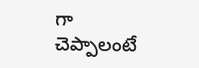గా చెప్పాలంటే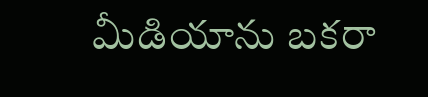మీడియాను బకరా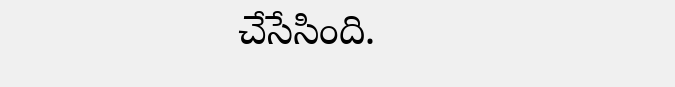చేసేసింది.